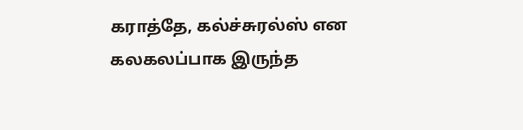கராத்தே, கல்ச்சுரல்ஸ் என கலகலப்பாக இருந்த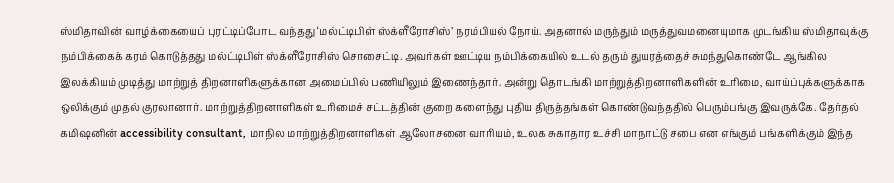ஸ்மிதாவின் வாழ்க்கையைப் புரட்டிப்போட வந்தது ‘மல்ட்டிபிள் ஸ்க்ளீரோசிஸ்’ நரம்பியல் நோய். அதனால் மருந்தும் மருத்துவமனையுமாக முடங்கிய ஸ்மிதாவுக்கு நம்பிக்கைக் கரம் கொடுத்தது மல்ட்டிபிள் ஸ்க்ளீரோசிஸ் சொசைட்டி. அவர்கள் ஊட்டிய நம்பிக்கையில் உடல் தரும் துயரத்தைச் சுமந்துகொண்டே ஆங்கில இலக்கியம் முடித்து மாற்றுத் திறனாளிகளுக்கான அமைப்பில் பணியிலும் இணைந்தார். அன்று தொடங்கி மாற்றுத்திறனாளிகளின் உரிமை, வாய்ப்புக்களுக்காக ஒலிக்கும் முதல் குரலானார். மாற்றுத்திறனாளிகள் உரிமைச் சட்டத்தின் குறை களைந்து புதிய திருத்தங்கள் கொண்டுவந்ததில் பெரும்பங்கு இவருக்கே. தேர்தல் கமிஷனின் accessibility consultant, மாநில மாற்றுத்திறனாளிகள் ஆலோசனை வாரியம், உலக சுகாதார உச்சி மாநாட்டு சபை என எங்கும் பங்களிக்கும் இந்த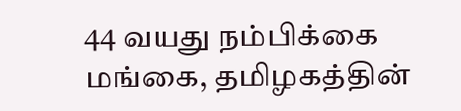44 வயது நம்பிக்கை மங்கை, தமிழகத்தின்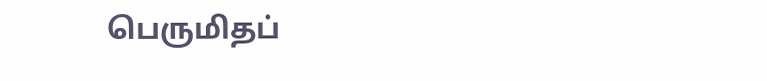பெருமிதப்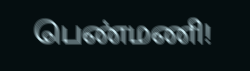பெண்மணி!